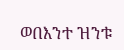ወበእንተ ዝንቱ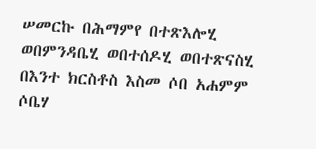ሠመርኩ በሕማምየ በተጽእሎሂ ወበምንዳቤሂ ወበተሰዶሂ ወበተጽናስሂ በእንተ ክርስቶስ እስመ ሶበ አሐምም ሶቤሃ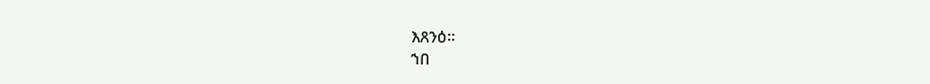እጸንዕ።
ኀበ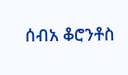ሰብአ ቆሮንቶስ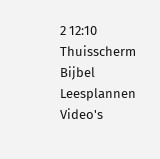2 12:10
Thuisscherm
Bijbel
Leesplannen
Video's